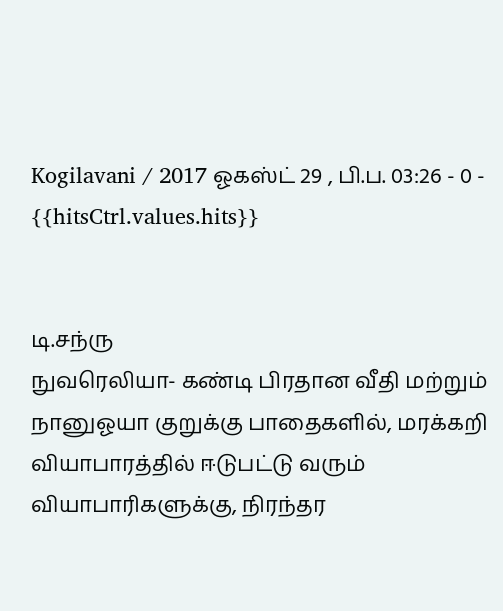Kogilavani / 2017 ஓகஸ்ட் 29 , பி.ப. 03:26 - 0 - {{hitsCtrl.values.hits}}


டி.சந்ரு
நுவரெலியா- கண்டி பிரதான வீதி மற்றும் நானுஓயா குறுக்கு பாதைகளில், மரக்கறி வியாபாரத்தில் ஈடுபட்டு வரும் வியாபாரிகளுக்கு, நிரந்தர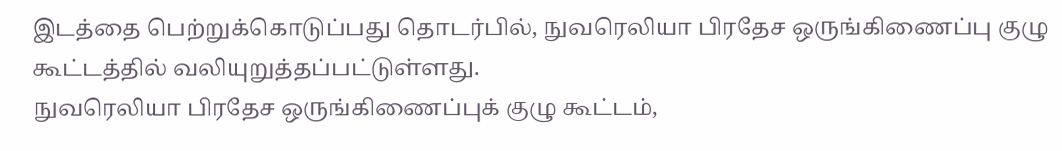இடத்தை பெற்றுக்கொடுப்பது தொடர்பில், நுவரெலியா பிரதேச ஒருங்கிணைப்பு குழு கூட்டத்தில் வலியுறுத்தப்பட்டுள்ளது.
நுவரெலியா பிரதேச ஒருங்கிணைப்புக் குழு கூட்டம்,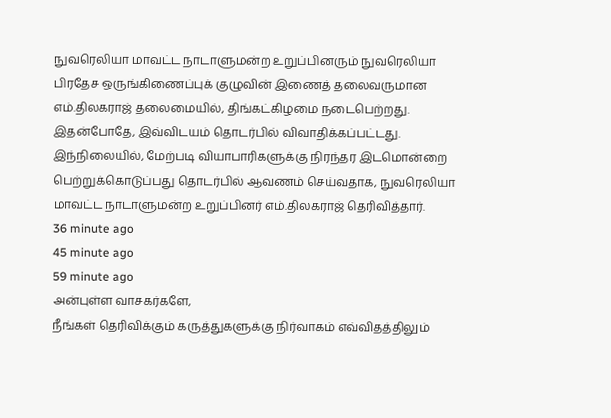நுவரெலியா மாவட்ட நாடாளுமன்ற உறுப்பினரும் நுவரெலியா பிரதேச ஒருங்கிணைப்புக் குழுவின் இணைத் தலைவருமான எம்.திலகராஜ் தலைமையில், திங்கட்கிழமை நடைபெற்றது.
இதன்போதே, இவ்விடயம் தொடர்பில் விவாதிக்கப்பட்டது.
இந்நிலையில், மேற்படி வியாபாரிகளுக்கு நிரந்தர இடமொன்றை பெற்றுக்கொடுப்பது தொடர்பில் ஆவணம் செய்வதாக, நுவரெலியா மாவட்ட நாடாளுமன்ற உறுப்பினர் எம்.திலகராஜ் தெரிவித்தார்.
36 minute ago
45 minute ago
59 minute ago
அன்புள்ள வாசகர்களே,
நீங்கள் தெரிவிக்கும் கருத்துகளுக்கு நிர்வாகம் எவ்விதத்திலும்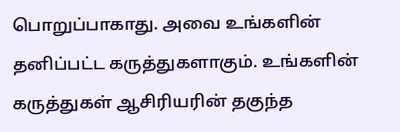பொறுப்பாகாது. அவை உங்களின் தனிப்பட்ட கருத்துகளாகும். உங்களின் கருத்துகள் ஆசிரியரின் தகுந்த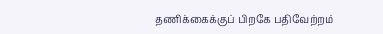தணிக்கைக்குப் பிறகே பதிவேற்றம்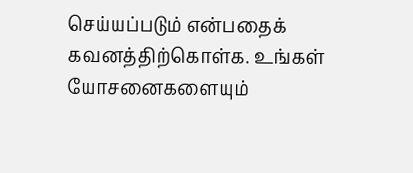செய்யப்படும் என்பதைக் கவனத்திற்கொள்க. உங்கள் யோசனைகளையும்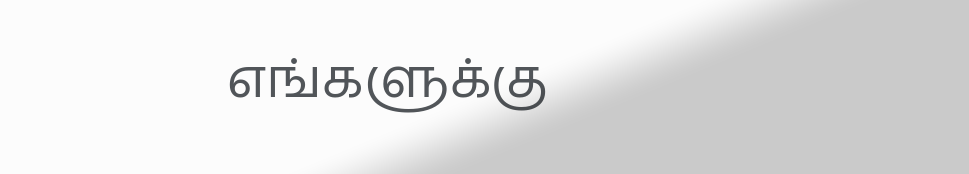எங்களுக்கு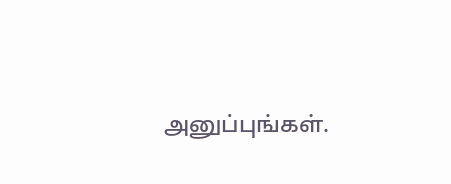அனுப்புங்கள்.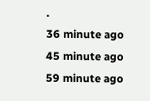.
36 minute ago
45 minute ago
59 minute ago